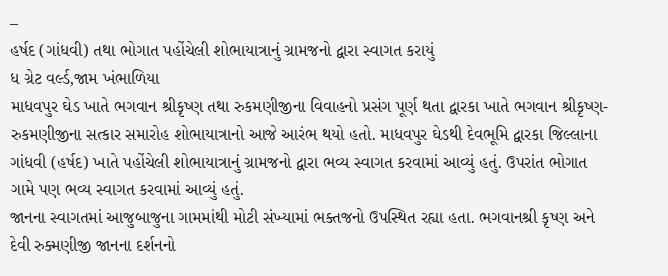–
હર્ષદ (ગાંધવી) તથા ભોગાત પહોંચેલી શોભાયાત્રાનું ગ્રામજનો દ્વારા સ્વાગત કરાયું
ધ ગ્રેટ વર્લ્ડ,જામ ખંભાળિયા
માધવપુર ઘેડ ખાતે ભગવાન શ્રીકૃષ્ણ તથા રુકમણીજીના વિવાહનો પ્રસંગ પૂર્ણ થતા દ્વારકા ખાતે ભગવાન શ્રીકૃષ્ણ-રુકમણીજીના સત્કાર સમારોહ શોભાયાત્રાનો આજે આરંભ થયો હતો. માધવપુર ઘેડથી દેવભૂમિ દ્વારકા જિલ્લાના ગાંધવી (હર્ષદ) ખાતે પહોંચેલી શોભાયાત્રાનું ગ્રામજનો દ્વારા ભવ્ય સ્વાગત કરવામાં આવ્યું હતું. ઉપરાંત ભોગાત ગામે પણ ભવ્ય સ્વાગત કરવામાં આવ્યું હતું.
જાનના સ્વાગતમાં આજુબાજુના ગામમાંથી મોટી સંખ્યામાં ભક્તજનો ઉપસ્થિત રહ્યા હતા. ભગવાનશ્રી કૃષ્ણ અને દેવી રુક્મણીજી જાનના દર્શનનો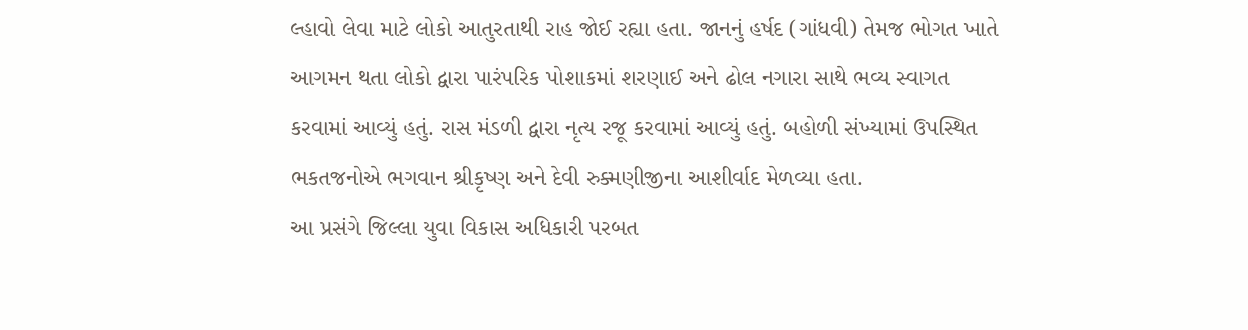લ્હાવો લેવા માટે લોકો આતુરતાથી રાહ જોઈ રહ્યા હતા. જાનનું હર્ષદ (ગાંધવી) તેમજ ભોગત ખાતે આગમન થતા લોકો દ્વારા પારંપરિક પોશાકમાં શરણાઈ અને ઢોલ નગારા સાથે ભવ્ય સ્વાગત કરવામાં આવ્યું હતું. રાસ મંડળી દ્વારા નૃત્ય રજૂ કરવામાં આવ્યું હતું. બહોળી સંખ્યામાં ઉપસ્થિત ભકતજનોએ ભગવાન શ્રીકૃષ્ણ અને દેવી રુક્મણીજીના આશીર્વાદ મેળવ્યા હતા.
આ પ્રસંગે જિલ્લા યુવા વિકાસ અધિકારી પરબત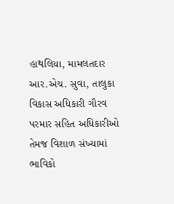હાથલિયા, મામલતદાર આર.એચ. સુવા, તાલુકા વિકાસ અધિકારી ગૌરવ પરમાર સહિત અધિકારીઓ તેમજ વિશાળ સંખ્યામાં ભાવિકો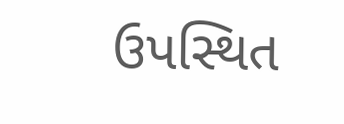ઉપસ્થિત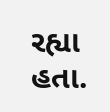રહ્યા હતા.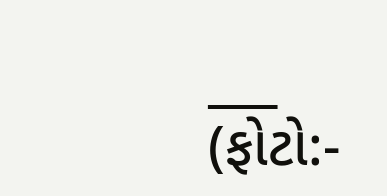___
(ફોટો:-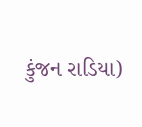કુંજન રાડિયા)